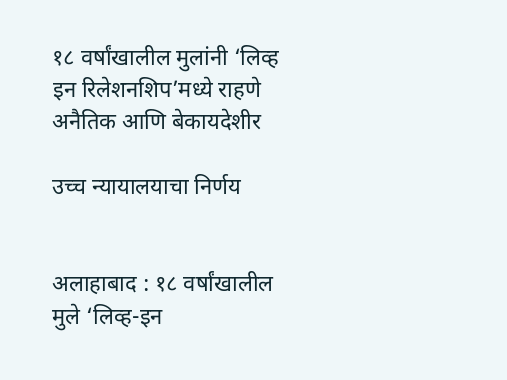१८ वर्षांखालील मुलांनी ‘लिव्ह इन रिलेशनशिप’मध्ये राहणे अनैतिक आणि बेकायदेशीर

उच्च न्यायालयाचा निर्णय


अलाहाबाद : १८ वर्षांखालील मुले ‘लिव्ह-इन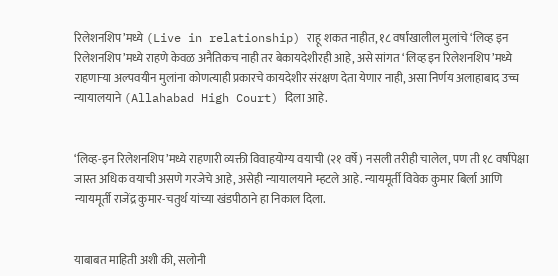रिलेशनशिप’मध्ये (Live in relationship) राहू शकत नाहीत, १८ वर्षांखालील मुलांचे ‘लिव्ह इन रिलेशनशिप’मध्ये राहणे केवळ अनैतिकच नाही तर बेकायदेशीरही आहे, असे सांगत ‘लिव्ह इन रिलेशनशिप’मध्ये राहणाऱ्या अल्पवयीन मुलांना कोणत्याही प्रकारचे कायदेशीर संरक्षण देता येणार नाही, असा निर्णय अलाहाबाद उच्च न्यायालयाने (Allahabad High Court) दिला आहे.


‘लिव्ह-इन रिलेशनशिप’मध्ये राहणारी व्यक्ती विवाहयोग्य वयाची (२१ वर्षे) नसली तरीही चालेल, पण ती १८ वर्षांपेक्षा जास्त अधिक वयाची असणे गरजेचे आहे, असेही न्यायालयाने म्हटले आहे. न्यायमूर्ती विवेक कुमार बिर्ला आणि न्यायमूर्ती राजेंद्र कुमार-चतुर्थ यांच्या खंडपीठाने हा निकाल दिला.


याबाबत माहिती अशी की, सलोनी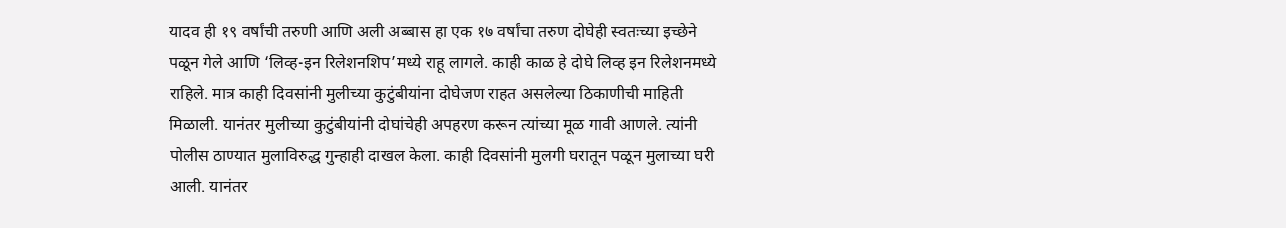यादव ही १९ वर्षांची तरुणी आणि अली अब्बास हा एक १७ वर्षांचा तरुण दोघेही स्वतःच्या इच्छेने पळून गेले आणि ‘लिव्ह-इन रिलेशनशिप’मध्ये राहू लागले. काही काळ हे दोघे लिव्ह इन रिलेशनमध्ये राहिले. मात्र काही दिवसांनी मुलीच्या कुटुंबीयांना दोघेजण राहत असलेल्या ठिकाणीची माहिती मिळाली. यानंतर मुलीच्या कुटुंबीयांनी दोघांचेही अपहरण करून त्यांच्या मूळ गावी आणले. त्यांनी पोलीस ठाण्यात मुलाविरुद्ध गुन्हाही दाखल केला. काही दिवसांनी मुलगी घरातून पळून मुलाच्या घरी आली. यानंतर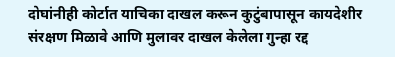दोघांनीही कोर्टात याचिका दाखल करून कुटुंबापासून कायदेशीर संरक्षण मिळावे आणि मुलावर दाखल केलेला गुन्हा रद्द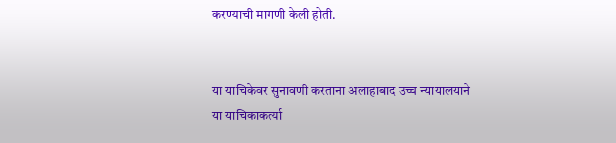करण्याची मागणी केली होती.


या याचिकेवर सुनावणी करताना अलाहाबाद उच्च न्यायालयाने या याचिकाकर्त्या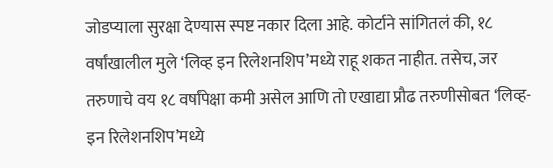जोडप्याला सुरक्षा देण्यास स्पष्ट नकार दिला आहे. कोर्टाने सांगितलं की, १८ वर्षांखालील मुले ‘लिव्ह इन रिलेशनशिप’मध्ये राहू शकत नाहीत. तसेच, जर तरुणाचे वय १८ वर्षांपेक्षा कमी असेल आणि तो एखाद्या प्रौढ तरुणीसोबत ‘लिव्ह-इन रिलेशनशिप’मध्ये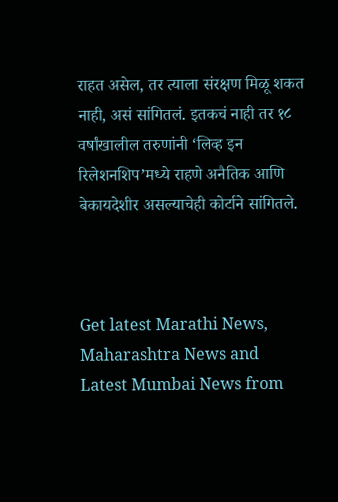राहत असेल, तर त्याला संरक्षण मिळू शकत नाही, असं सांगितलं. इतकचं नाही तर १८ वर्षांखालील तरुणांनी ‘लिव्ह इन रिलेशनशिप’मध्ये राहणे अनैतिक आणि बेकायदेशीर असल्याचेही कोर्टाने सांगितले.



Get latest Marathi News, Maharashtra News and Latest Mumbai News from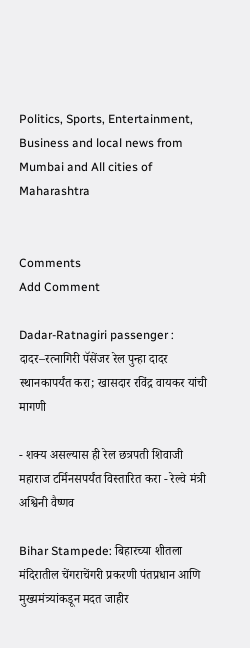Politics, Sports, Entertainment, Business and local news from Mumbai and All cities of Maharashtra


Comments
Add Comment

Dadar-Ratnagiri passenger : दादर–रत्नागिरी पॅसेंजर रेल पुन्हा दादर स्थानकापर्यंत करा; खासदार रविंद्र वायकर यांची मागणी

- शक्य असल्यास ही रेल छत्रपती शिवाजी महाराज टर्मिनसपर्यंत विस्तारित करा - रेल्वे मंत्री अश्विनी वैष्णव

Bihar Stampede: बिहारच्या शीतला मंदिरातील चेंगराचेंगरी प्रकरणी पंतप्रधान आणि मुख्यमंत्र्यांकडून मदत जाहीर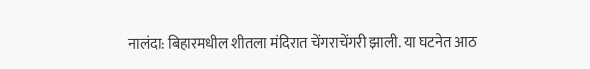नालंदा: बिहारमधील शीतला मंदिरात चेंगराचेंगरी झाली. या घटनेत आठ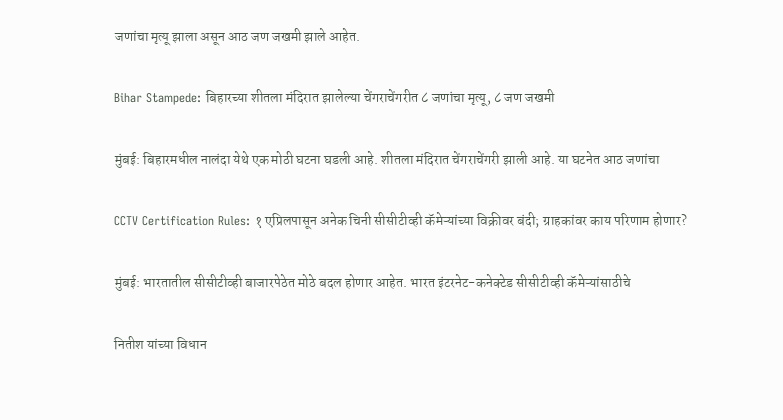जणांचा मृत्यू झाला असून आठ जण जखमी झाले आहेत.

Bihar Stampede: बिहारच्या शीतला मंदिरात झालेल्या चेंगराचेंगरीत ८ जणांचा मृत्यू, ८ जण जखमी

मुंबई: बिहारमधील नालंदा येथे एक मोठी घटना घडली आहे. शीतला मंदिरात चेंगराचेंगरी झाली आहे. या घटनेत आठ जणांचा

CCTV Certification Rules: १ एप्रिलपासून अनेक चिनी सीसीटीव्ही कॅमेऱ्यांच्या विक्रीवर बंदी; ग्राहकांवर काय परिणाम होणार?

मुंबई: भारतातील सीसीटीव्ही बाजारपेठेत मोठे बदल होणार आहेत. भारत इंटरनेट-कनेक्टेड सीसीटीव्ही कॅमेऱ्यांसाठीचे

नितीश यांच्या विधान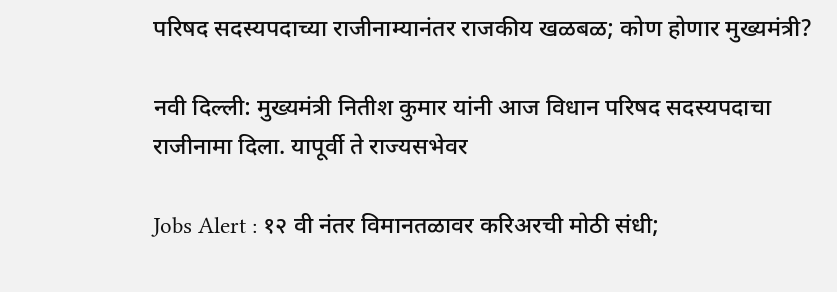परिषद सदस्यपदाच्या राजीनाम्यानंतर राजकीय खळबळ; कोण होणार मुख्यमंत्री?

नवी दिल्ली: मुख्यमंत्री नितीश कुमार यांनी आज विधान परिषद सदस्यपदाचा राजीनामा दिला. यापूर्वी ते राज्यसभेवर

Jobs Alert : १२ वी नंतर विमानतळावर करिअरची मोठी संधी;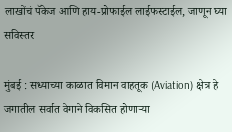लाखोंचं पॅकेज आणि हाय-प्रोफाईल लाईफस्टाईल, जाणून घ्या सविस्तर

मुंबई : सध्याच्या काळात विमान वाहतूक (Aviation) क्षेत्र हे जगातील सर्वात वेगाने विकसित होणाऱ्या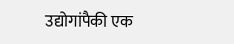उद्योगांपैकी एक